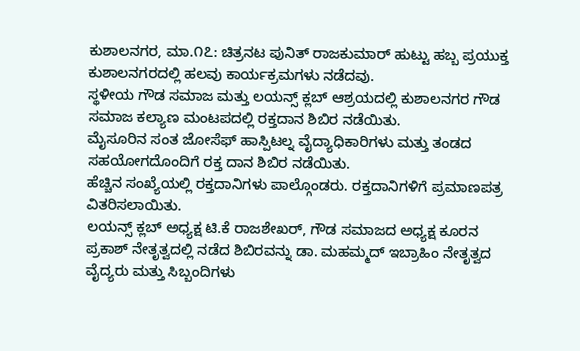ಕುಶಾಲನಗರ, ಮಾ.೧೭: ಚಿತ್ರನಟ ಪುನಿತ್ ರಾಜಕುಮಾರ್ ಹುಟ್ಟು ಹಬ್ಬ ಪ್ರಯುಕ್ತ ಕುಶಾಲನಗರದಲ್ಲಿ ಹಲವು ಕಾರ್ಯಕ್ರಮಗಳು ನಡೆದವು.
ಸ್ಥಳೀಯ ಗೌಡ ಸಮಾಜ ಮತ್ತು ಲಯನ್ಸ್ ಕ್ಲಬ್ ಆಶ್ರಯದಲ್ಲಿ ಕುಶಾಲನಗರ ಗೌಡ ಸಮಾಜ ಕಲ್ಯಾಣ ಮಂಟಪದಲ್ಲಿ ರಕ್ತದಾನ ಶಿಬಿರ ನಡೆಯಿತು.
ಮೈಸೂರಿನ ಸಂತ ಜೋಸೆಫ್ ಹಾಸ್ಪಿಟಲ್ನ ವೈದ್ಯಾಧಿಕಾರಿಗಳು ಮತ್ತು ತಂಡದ ಸಹಯೋಗದೊಂದಿಗೆ ರಕ್ತ ದಾನ ಶಿಬಿರ ನಡೆಯಿತು.
ಹೆಚ್ಚಿನ ಸಂಖ್ಯೆಯಲ್ಲಿ ರಕ್ತದಾನಿಗಳು ಪಾಲ್ಗೊಂಡರು. ರಕ್ತದಾನಿಗಳಿಗೆ ಪ್ರಮಾಣಪತ್ರ ವಿತರಿಸಲಾಯಿತು.
ಲಯನ್ಸ್ ಕ್ಲಬ್ ಅಧ್ಯಕ್ಷ ಟಿ.ಕೆ ರಾಜಶೇಖರ್, ಗೌಡ ಸಮಾಜದ ಅಧ್ಯಕ್ಷ ಕೂರನ ಪ್ರಕಾಶ್ ನೇತೃತ್ವದಲ್ಲಿ ನಡೆದ ಶಿಬಿರವನ್ನು ಡಾ. ಮಹಮ್ಮದ್ ಇಬ್ರಾಹಿಂ ನೇತೃತ್ವದ ವೈದ್ಯರು ಮತ್ತು ಸಿಬ್ಬಂದಿಗಳು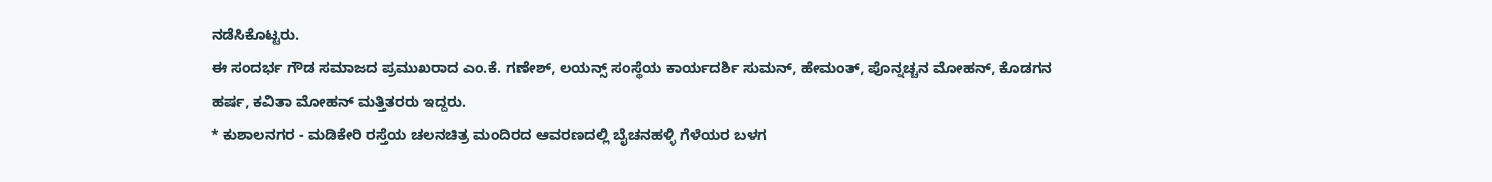ನಡೆಸಿಕೊಟ್ಟರು.
ಈ ಸಂದರ್ಭ ಗೌಡ ಸಮಾಜದ ಪ್ರಮುಖರಾದ ಎಂ.ಕೆ. ಗಣೇಶ್, ಲಯನ್ಸ್ ಸಂಸ್ಥೆಯ ಕಾರ್ಯದರ್ಶಿ ಸುಮನ್, ಹೇಮಂತ್, ಪೊನ್ನಚ್ಚನ ಮೋಹನ್, ಕೊಡಗನ ಹರ್ಷ, ಕವಿತಾ ಮೋಹನ್ ಮತ್ತಿತರರು ಇದ್ದರು.
* ಕುಶಾಲನಗರ - ಮಡಿಕೇರಿ ರಸ್ತೆಯ ಚಲನಚಿತ್ರ ಮಂದಿರದ ಆವರಣದಲ್ಲಿ ಬೈಚನಹಳ್ಳಿ ಗೆಳೆಯರ ಬಳಗ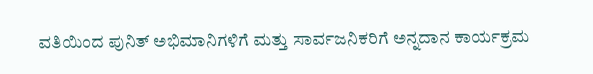ವತಿಯಿಂದ ಪುನಿತ್ ಅಭಿಮಾನಿಗಳಿಗೆ ಮತ್ತು ಸಾರ್ವಜನಿಕರಿಗೆ ಅನ್ನದಾನ ಕಾರ್ಯಕ್ರಮ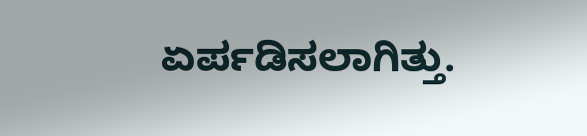ಏರ್ಪಡಿಸಲಾಗಿತ್ತು.